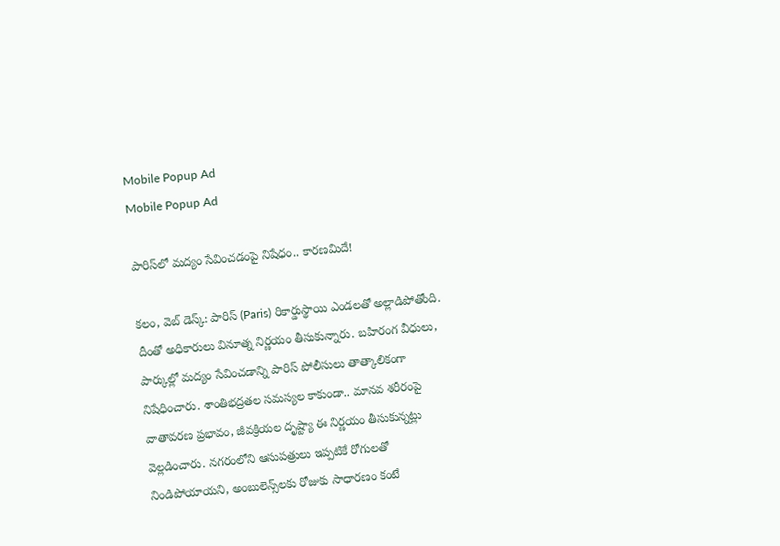Mobile Popup Ad
Mobile Popup Ad

పారిస్‌లో మద్యం సేవించడంపై నిషేధం.. కారణమిదే!

కలం, వెబ్ డెస్క్: పారిస్ (Paris) రికార్డుస్థాయి ఎండలతో అల్లాడిపోతోంది. దీంతో అధికారులు వినూత్న నిర్ణయం తీసుకున్నారు. బహిరంగ వీధులు, పార్కుల్లో మద్యం సేవించడాన్ని పారిస్ పోలీసులు తాత్కాలికంగా నిషేధించారు. శాంతిభద్రతల సమస్యల కాకుండా.. మానవ శరీరంపై వాతావరణ ప్రభావం, జీవక్రియల దృష్ట్యా ఈ నిర్ణయం తీసుకున్నట్లు వెల్లడించారు. నగరంలోని ఆసుపత్రులు ఇప్పటికే రోగులతో నిండిపోయాయని, అంబులెన్స్‌లకు రోజుకు సాధారణం కంటే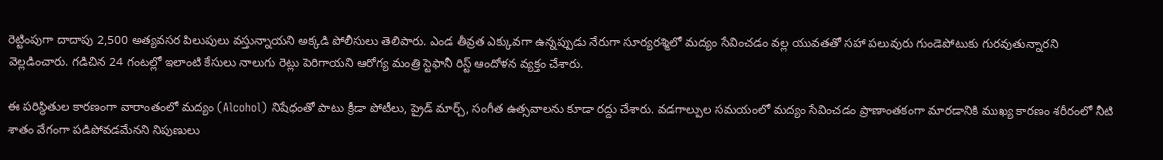రెట్టింపుగా దాదాపు 2,500 అత్యవసర పిలుపులు వస్తున్నాయని అక్కడి పోలీసులు తెలిపారు. ఎండ తీవ్రత ఎక్కువగా ఉన్నప్పుడు నేరుగా సూర్యరశ్మిలో మద్యం సేవించడం వల్ల యువతతో సహా పలువురు గుండెపోటుకు గురవుతున్నారని వెల్లడించారు. గడిచిన 24 గంటల్లో ఇలాంటి కేసులు నాలుగు రెట్లు పెరిగాయని ఆరోగ్య మంత్రి స్టెఫానీ రిస్ట్ ఆందోళన వ్యక్తం చేశారు.

ఈ పరిస్థితుల కారణంగా వారాంతంలో మద్యం (Alcohol) నిషేధంతో పాటు క్రీడా పోటీలు, ప్రైడ్ మార్చ్, సంగీత ఉత్సవాలను కూడా రద్దు చేశారు. వడగాల్పుల సమయంలో మద్యం సేవించడం ప్రాణాంతకంగా మారడానికి ముఖ్య కారణం శరీరంలో నీటి శాతం వేగంగా పడిపోవడమేనని నిపుణులు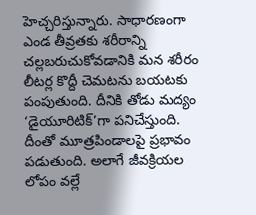హెచ్చరిస్తున్నారు. సాధారణంగా ఎండ తీవ్రతకు శరీరాన్ని చల్లబరుచుకోవడానికి మన శరీరం లీటర్ల కొద్దీ చెమటను బయటకు పంపుతుంది. దీనికి తోడు మద్యం ‘డైయూరిటిక్’గా పనిచేస్తుంది. దీంతో మూత్రపిండాలపై ప్రభావం పడుతుంది. అలాగే జీవక్రియల లోపం వల్లే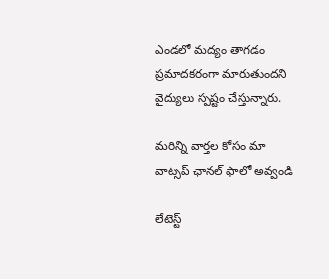ఎండలో మద్యం తాగడం ప్రమాదకరంగా మారుతుందని వైద్యులు స్పష్టం చేస్తున్నారు.

మ‌రిన్ని వార్త‌ల కోసం మా వాట్స‌ప్ ఛాన‌ల్ ఫాలో అవ్వండి

లేటెస్ట్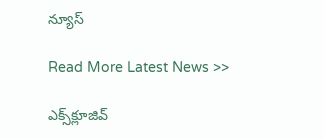న్యూస్‌

Read More Latest News >>

ఎక్స్‌క్లూజివ్‌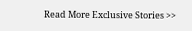Read More Exclusive Stories >>